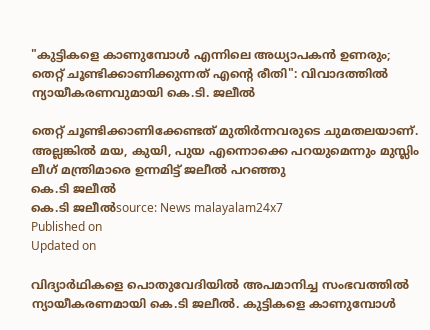"കുട്ടികളെ കാണുമ്പോൾ എന്നിലെ അധ്യാപകൻ ഉണരും; തെറ്റ് ചൂണ്ടിക്കാണിക്കുന്നത് എൻ്റെ രീതി": വിവാദത്തിൽ ന്യായീകരണവുമായി കെ.ടി. ജലീൽ

തെറ്റ് ചൂണ്ടിക്കാണിക്കേണ്ടത് മുതിർന്നവരുടെ ചുമതലയാണ്. അല്ലങ്കിൽ മയ, കുയി, പുയ എന്നൊക്കെ പറയുമെന്നും മുസ്ലിം ലീഗ് മന്ത്രിമാരെ ഉന്നമിട്ട് ജലീൽ പറഞ്ഞു
കെ.ടി ജലീൽ
കെ.ടി ജലീൽsource: News malayalam24x7
Published on
Updated on

വിദ്യാർഥികളെ പൊതുവേദിയിൽ അപമാനിച്ച സംഭവത്തിൽ ന്യായീകരണമായി കെ.ടി ജലീൽ. കുട്ടികളെ കാണുമ്പോൾ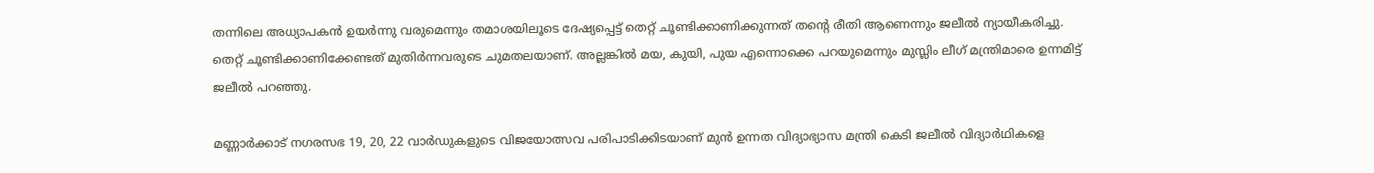തന്നിലെ അധ്യാപകൻ ഉയർന്നു വരുമെന്നും തമാശയിലൂടെ ദേഷ്യപ്പെട്ട് തെറ്റ് ചൂണ്ടിക്കാണിക്കുന്നത് തൻ്റെ രീതി ആണെന്നും ജലീൽ ന്യായീകരിച്ചു. തെറ്റ് ചൂണ്ടിക്കാണിക്കേണ്ടത് മുതിർന്നവരുടെ ചുമതലയാണ്. അല്ലങ്കിൽ മയ, കുയി, പുയ എന്നൊക്കെ പറയുമെന്നും മുസ്ലിം ലീഗ് മന്ത്രിമാരെ ഉന്നമിട്ട് ജലീൽ പറഞ്ഞു.

മണ്ണാർക്കാട് നഗരസഭ 19, 20, 22 വാര്‍ഡുകളുടെ വിജയോത്സവ പരിപാടിക്കിടയാണ് മുൻ ഉന്നത വിദ്യാഭ്യാസ മന്ത്രി കെടി ജലീൽ വിദ്യാർഥികളെ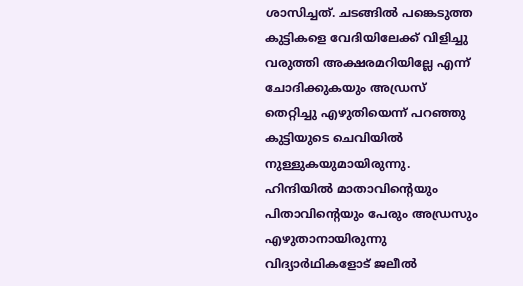ശാസിച്ചത്. ചടങ്ങിൽ പങ്കെടുത്ത കുട്ടികളെ വേദിയിലേക്ക് വിളിച്ചു വരുത്തി അക്ഷരമറിയില്ലേ എന്ന് ചോദിക്കുകയും അഡ്രസ് തെറ്റിച്ചു എഴുതിയെന്ന് പറഞ്ഞു കുട്ടിയുടെ ചെവിയിൽ നുള്ളുകയുമായിരുന്നു. ഹിന്ദിയിൽ മാതാവിന്റെയും പിതാവിന്റെയും പേരും അഡ്രസും എഴുതാനായിരുന്നു വിദ്യാർഥികളോട് ജലീൽ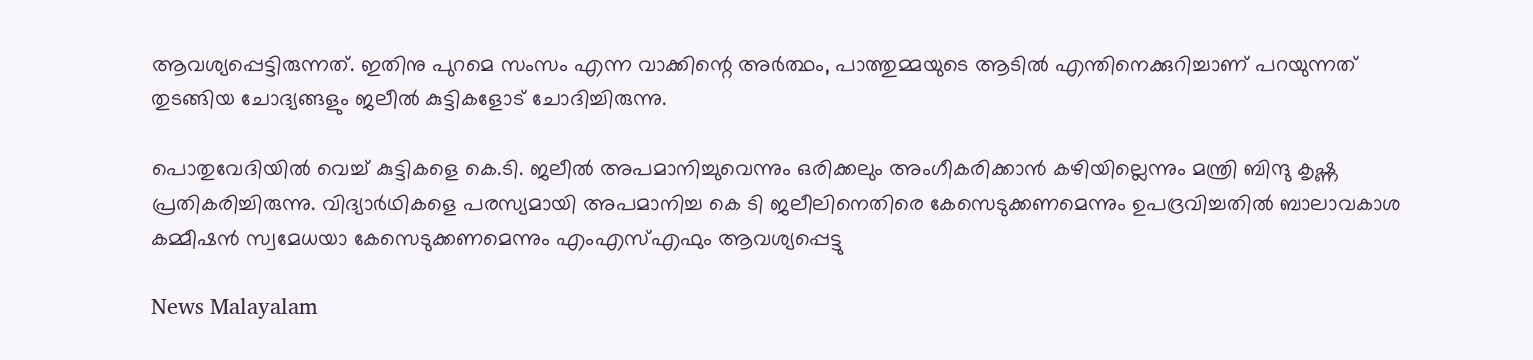ആവശ്യപ്പെട്ടിരുന്നത്. ഇതിനു പുറമെ സംസം എന്ന വാക്കിന്റെ അർത്ഥം, പാത്തുമ്മയുടെ ആടിൽ എന്തിനെക്കുറിച്ചാണ് പറയുന്നത് തുടങ്ങിയ ചോദ്യങ്ങളും ജലീൽ കുട്ടികളോട് ചോദിച്ചിരുന്നു.

പൊതുവേദിയിൽ വെച്ച് കുട്ടികളെ കെ.ടി. ജലീൽ അപമാനിച്ചുവെന്നും ഒരിക്കലും അംഗീകരിക്കാൻ കഴിയില്ലെന്നും മന്ത്രി ബിന്ദു കൃഷ്ണ പ്രതികരിച്ചിരുന്നു. വിദ്യാർഥികളെ പരസ്യമായി അപമാനിച്ച കെ ടി ജലീലിനെതിരെ കേസെടുക്കണമെന്നും ഉപദ്രവിച്ചതിൽ ബാലാവകാശ കമ്മീഷൻ സ്വമേധയാ കേസെടുക്കണമെന്നും എംഎസ്എഫും ആവശ്യപ്പെട്ടു

News Malayalam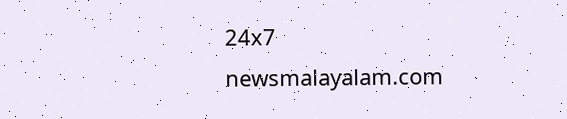24x7
newsmalayalam.com